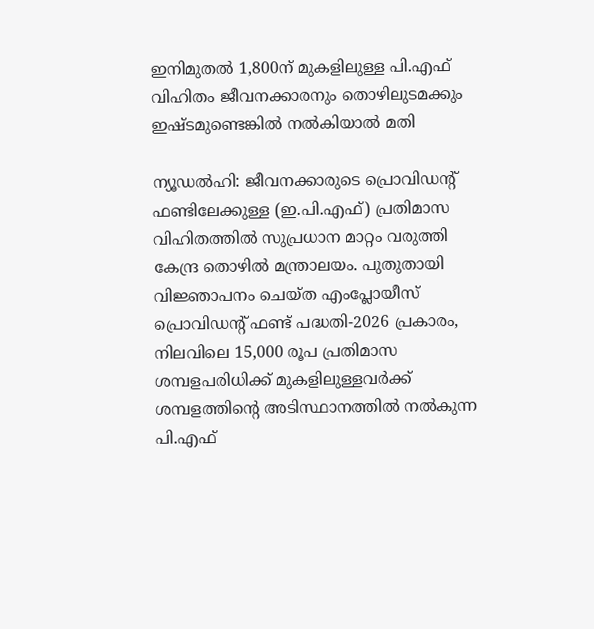ഇനിമുതൽ 1,800ന് മുകളിലുള്ള പി.എഫ് വിഹിതം ജീവനക്കാരനും തൊഴിലുടമക്കും ഇഷ്ടമുണ്ടെങ്കിൽ നൽകിയാൽ മതി

ന്യൂഡൽഹി: ജീവനക്കാരുടെ പ്രൊവിഡന്‍റ് ഫണ്ടിലേക്കുള്ള (ഇ.പി.എഫ്) പ്രതിമാസ വിഹിതത്തിൽ സുപ്രധാന മാറ്റം വരുത്തി കേന്ദ്ര തൊഴിൽ മന്ത്രാലയം. പുതുതായി വിജ്ഞാപനം ചെയ്ത എംപ്ലോയീസ് പ്രൊവിഡന്റ് ഫണ്ട് പദ്ധതി-2026 പ്രകാരം, നിലവിലെ 15,000 രൂപ പ്രതിമാസ ശമ്പളപരിധിക്ക് മുകളിലുള്ളവർക്ക് ശമ്പളത്തിന്‍റെ അടിസ്ഥാനത്തിൽ നൽകുന്ന പി.എഫ്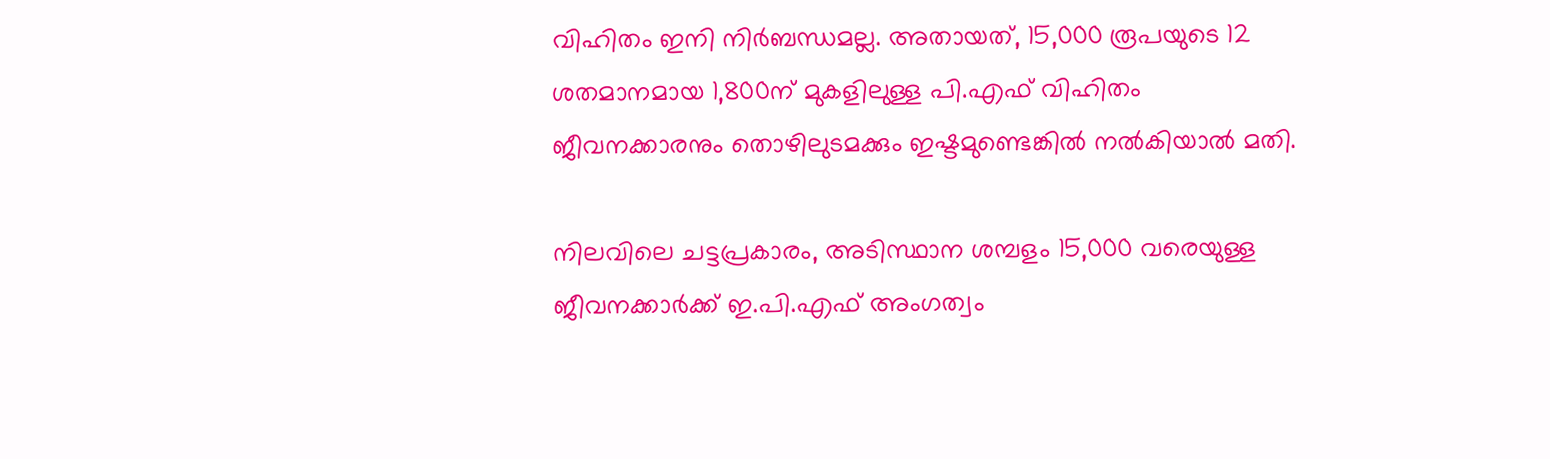വിഹിതം ഇനി നിർബന്ധമല്ല. അതായത്, 15,000 രൂപയുടെ 12 ശതമാനമായ 1,800ന് മുകളിലുള്ള പി.എഫ് വിഹിതം ജീവനക്കാരനും തൊഴിലുടമക്കും ഇഷ്ടമുണ്ടെങ്കിൽ നൽകിയാൽ മതി.

നിലവിലെ ചട്ടപ്രകാരം, അടിസ്ഥാന ശമ്പളം 15,000 വരെയുള്ള ജീവനക്കാർക്ക് ഇ.പി.എഫ് അംഗത്വം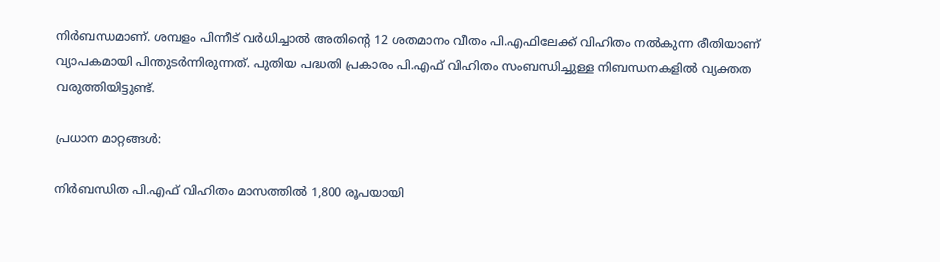നിർബന്ധമാണ്. ശമ്പളം പിന്നീട് വർധിച്ചാൽ അതിന്‍റെ 12 ശതമാനം വീതം പി.എഫിലേക്ക് വിഹിതം നൽകുന്ന രീതിയാണ് വ്യാപകമായി പിന്തുടർന്നിരുന്നത്. പുതിയ പദ്ധതി പ്രകാരം പി.എഫ് വിഹിതം സംബന്ധിച്ചുള്ള നിബന്ധനകളിൽ വ്യക്തത വരുത്തിയിട്ടുണ്ട്.

പ്രധാന മാറ്റങ്ങൾ:

നിർബന്ധിത പി.എഫ് വിഹിതം മാസത്തിൽ 1,800 രൂപയായി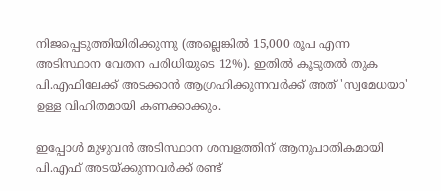നിജപ്പെടുത്തിയിരിക്കുന്നു (അല്ലെങ്കിൽ 15,000 രൂപ എന്ന അടിസ്ഥാന വേതന പരിധിയുടെ 12%). ഇതിൽ കൂടുതൽ തുക പി.എഫിലേക്ക് അടക്കാൻ ആഗ്രഹിക്കുന്നവർക്ക് അത് 'സ്വമേധയാ' ഉള്ള വിഹിതമായി കണക്കാക്കും.

ഇപ്പോൾ മുഴുവൻ അടിസ്ഥാന ശമ്പളത്തിന് ആനുപാതികമായി പി.എഫ് അടയ്ക്കുന്നവർക്ക് രണ്ട്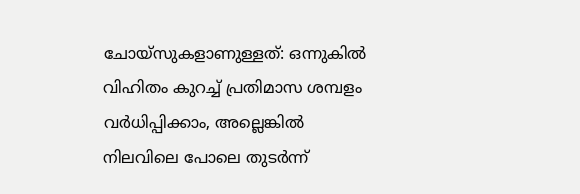ചോയ്സുകളാണുള്ളത്: ഒന്നുകിൽ വിഹിതം കുറച്ച് പ്രതിമാസ ശമ്പളം വർധിപ്പിക്കാം, അല്ലെങ്കിൽ നിലവിലെ പോലെ തുടർന്ന്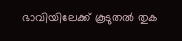ഭാവിയിലേക്ക് കൂടുതൽ തുക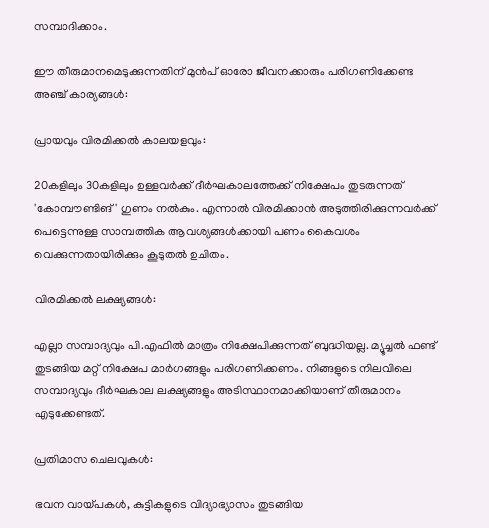സമ്പാദിക്കാം.

ഈ തീരുമാനമെടുക്കുന്നതിന് മുൻപ് ഓരോ ജീവനക്കാരും പരിഗണിക്കേണ്ട അഞ്ച് കാര്യങ്ങൾ:

പ്രായവും വിരമിക്കൽ കാലയളവും:

20കളിലും 30കളിലും ഉള്ളവർക്ക് ദീർഘകാലത്തേക്ക് നിക്ഷേപം തുടരുന്നത് 'കോമ്പൗണ്ടിങ്' ഗുണം നൽകും. എന്നാൽ വിരമിക്കാൻ അടുത്തിരിക്കുന്നവർക്ക് പെട്ടെന്നുള്ള സാമ്പത്തിക ആവശ്യങ്ങൾക്കായി പണം കൈവശം വെക്കുന്നതായിരിക്കും കൂടുതൽ ഉചിതം.

വിരമിക്കൽ ലക്ഷ്യങ്ങൾ:

എല്ലാ സമ്പാദ്യവും പി.എഫിൽ മാത്രം നിക്ഷേപിക്കുന്നത് ബുദ്ധിയല്ല. മ്യൂച്ചൽ ഫണ്ട് തുടങ്ങിയ മറ്റ് നിക്ഷേപ മാർഗങ്ങളും പരിഗണിക്കണം. നിങ്ങളുടെ നിലവിലെ സമ്പാദ്യവും ദീർഘകാല ലക്ഷ്യങ്ങളും അടിസ്ഥാനമാക്കിയാണ് തീരുമാനം എടുക്കേണ്ടത്.

പ്രതിമാസ ചെലവുകൾ:

ഭവന വായ്പകൾ, കുട്ടികളുടെ വിദ്യാഭ്യാസം തുടങ്ങിയ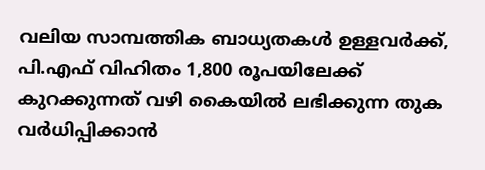വലിയ സാമ്പത്തിക ബാധ്യതകൾ ഉള്ളവർക്ക്, പി.എഫ് വിഹിതം 1,800 രൂപയിലേക്ക് കുറക്കുന്നത് വഴി കൈയിൽ ലഭിക്കുന്ന തുക വർധിപ്പിക്കാൻ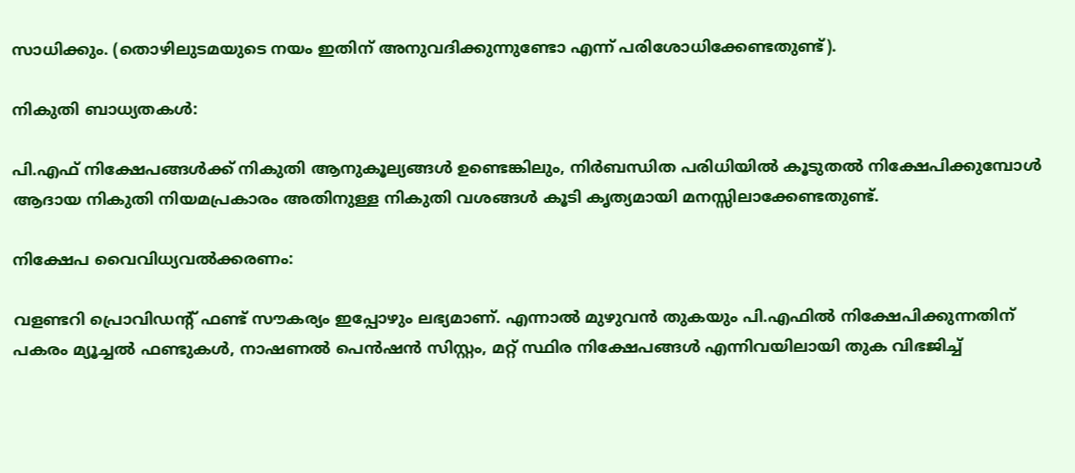സാധിക്കും. (തൊഴിലുടമയുടെ നയം ഇതിന് അനുവദിക്കുന്നുണ്ടോ എന്ന് പരിശോധിക്കേണ്ടതുണ്ട്).

നികുതി ബാധ്യതകൾ:

പി.എഫ് നിക്ഷേപങ്ങൾക്ക് നികുതി ആനുകൂല്യങ്ങൾ ഉണ്ടെങ്കിലും, നിർബന്ധിത പരിധിയിൽ കൂടുതൽ നിക്ഷേപിക്കുമ്പോൾ ആദായ നികുതി നിയമപ്രകാരം അതിനുള്ള നികുതി വശങ്ങൾ കൂടി കൃത്യമായി മനസ്സിലാക്കേണ്ടതുണ്ട്.

നിക്ഷേപ വൈവിധ്യവൽക്കരണം:

വളണ്ടറി പ്രൊവിഡന്റ് ഫണ്ട് സൗകര്യം ഇപ്പോഴും ലഭ്യമാണ്. എന്നാൽ മുഴുവൻ തുകയും പി.എഫിൽ നിക്ഷേപിക്കുന്നതിന് പകരം മ്യൂച്ചൽ ഫണ്ടുകൾ, നാഷണൽ പെൻഷൻ സിസ്റ്റം, മറ്റ് സ്ഥിര നിക്ഷേപങ്ങൾ എന്നിവയിലായി തുക വിഭജിച്ച്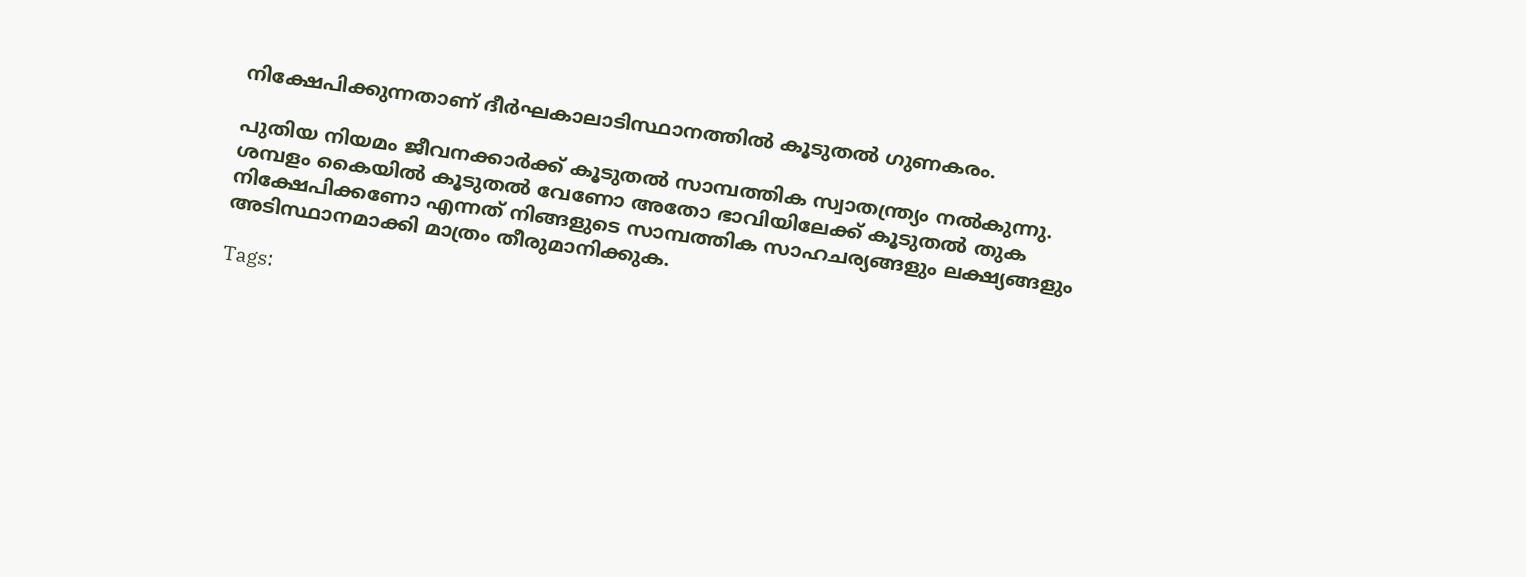നിക്ഷേപിക്കുന്നതാണ് ദീർഘകാലാടിസ്ഥാനത്തിൽ കൂടുതൽ ഗുണകരം.

പുതിയ നിയമം ജീവനക്കാർക്ക് കൂടുതൽ സാമ്പത്തിക സ്വാതന്ത്ര്യം നൽകുന്നു. ശമ്പളം കൈയിൽ കൂടുതൽ വേണോ അതോ ഭാവിയിലേക്ക് കൂടുതൽ തുക നിക്ഷേപിക്കണോ എന്നത് നിങ്ങളുടെ സാമ്പത്തിക സാഹചര്യങ്ങളും ലക്ഷ്യങ്ങളും അടിസ്ഥാനമാക്കി മാത്രം തീരുമാനിക്കുക.

Tags: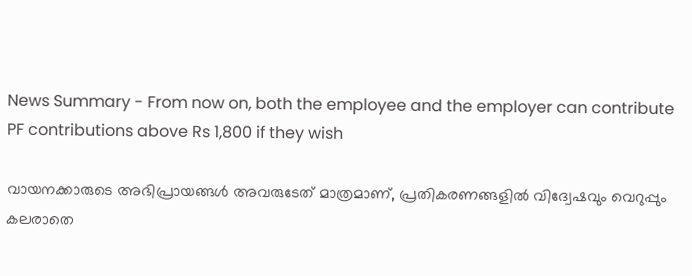News Summary - From now on, both the employee and the employer can contribute PF contributions above Rs 1,800 if they wish

വായനക്കാരുടെ അഭിപ്രായങ്ങള്‍ അവരുടേത് മാത്രമാണ്, പ്രതികരണങ്ങളിൽ വിദ്വേഷവും വെറുപ്പും കലരാതെ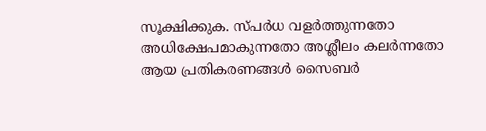സൂക്ഷിക്കുക. സ്പർധ വളർത്തുന്നതോ അധിക്ഷേപമാകുന്നതോ അശ്ലീലം കലർന്നതോ ആയ പ്രതികരണങ്ങൾ സൈബർ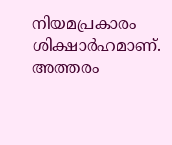നിയമപ്രകാരം ശിക്ഷാർഹമാണ്. അത്തരം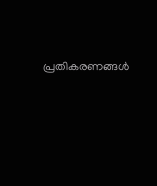പ്രതികരണങ്ങൾ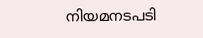നിയമനടപടി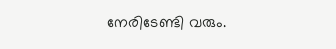നേരിടേണ്ടി വരും.